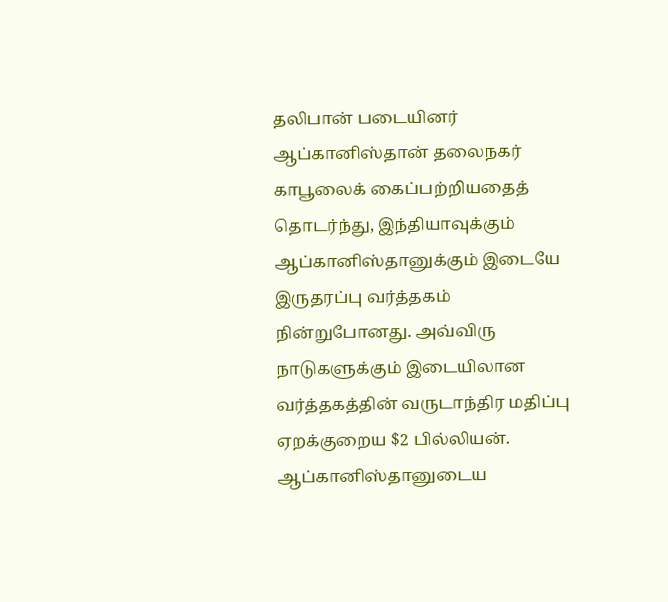தலிபான் படையினர் ஆப்கானிஸ்தான் தலைநகர் காபூலைக் கைப்பற்றியதைத் தொடர்ந்து, இந்தியாவுக்கும் ஆப்கானிஸ்தானுக்கும் இடையே இருதரப்பு வர்த்தகம் நின்றுபோனது. அவ்விரு நாடுகளுக்கும் இடையிலான வர்த்தகத்தின் வருடாந்திர மதிப்பு ஏறக்குறைய $2 பில்லியன்.
ஆப்கானிஸ்தானுடைய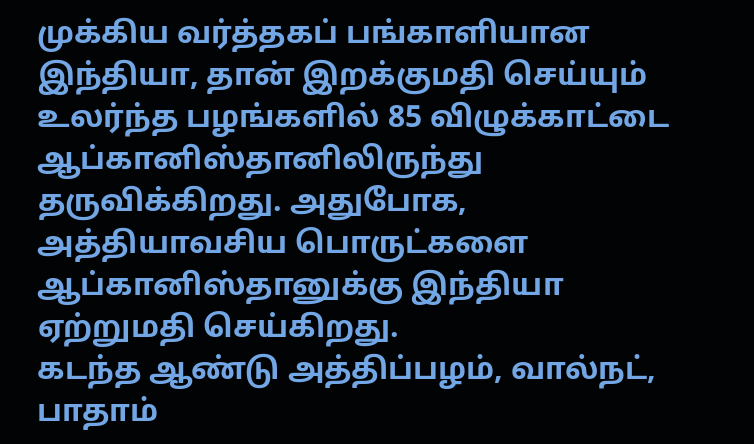முக்கிய வர்த்தகப் பங்காளியான இந்தியா, தான் இறக்குமதி செய்யும் உலர்ந்த பழங்களில் 85 விழுக்காட்டை ஆப்கானிஸ்தானிலிருந்து தருவிக்கிறது. அதுபோக, அத்தியாவசிய பொருட்களை ஆப்கானிஸ்தானுக்கு இந்தியா ஏற்றுமதி செய்கிறது.
கடந்த ஆண்டு அத்திப்பழம், வால்நட், பாதாம்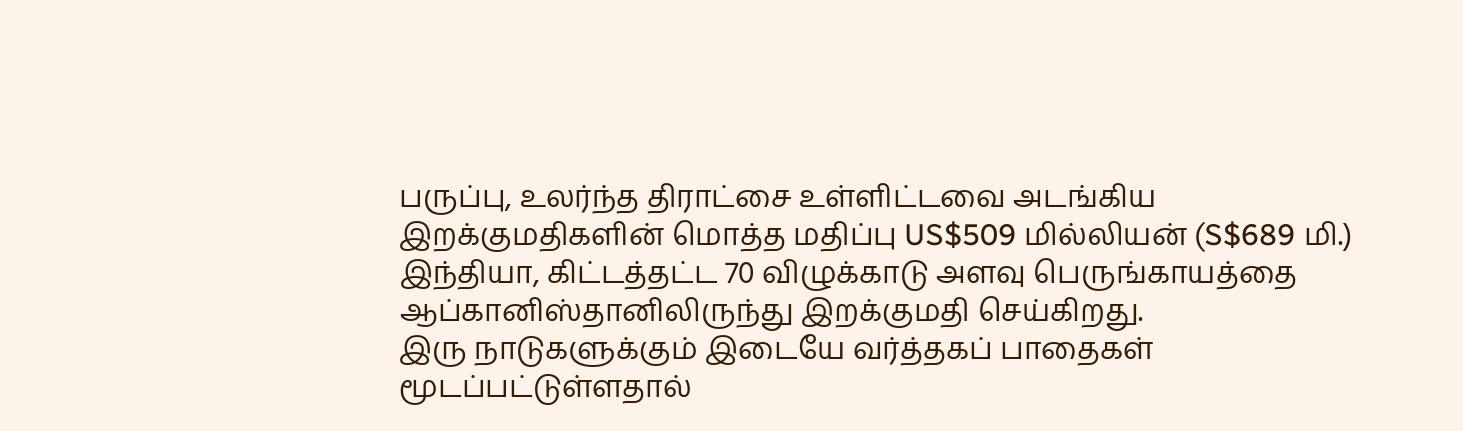பருப்பு, உலர்ந்த திராட்சை உள்ளிட்டவை அடங்கிய இறக்குமதிகளின் மொத்த மதிப்பு US$509 மில்லியன் (S$689 மி.)
இந்தியா, கிட்டத்தட்ட 70 விழுக்காடு அளவு பெருங்காயத்தை ஆப்கானிஸ்தானிலிருந்து இறக்குமதி செய்கிறது.
இரு நாடுகளுக்கும் இடையே வர்த்தகப் பாதைகள் மூடப்பட்டுள்ளதால்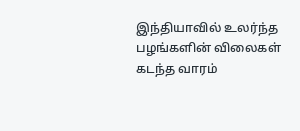இந்தியாவில் உலர்ந்த பழங்களின் விலைகள் கடந்த வாரம்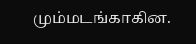மும்மடங்காகின.